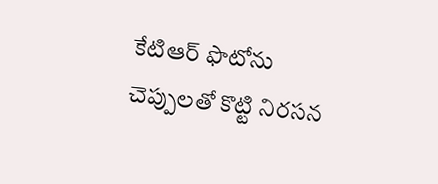కేటిఆర్ ఫొటోను చెప్పులతో కొట్టి నిరసన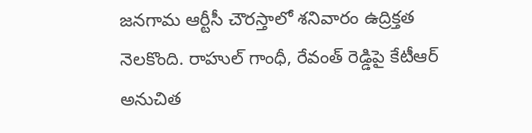జనగామ ఆర్టీసీ చౌరస్తాలో శనివారం ఉద్రిక్తత నెలకొంది. రాహుల్ గాంధీ, రేవంత్ రెడ్డిపై కేటీఆర్ అనుచిత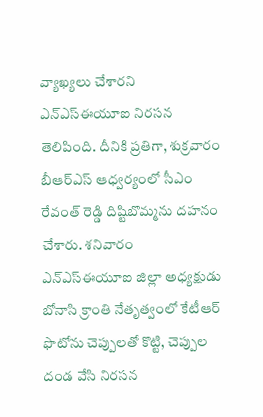వ్యాఖ్యలు చేశారని ఎన్ఎస్ఈయూఐ నిరసన తెలిపింది. దీనికి ప్రతిగా, శుక్రవారం బీఆర్ఎస్ ఆధ్వర్యంలో సీఎం రేవంత్ రెడ్డి దిష్టిబొమ్మను దహనం చేశారు. శనివారం ఎన్ఎస్ఈయూఐ జిల్లా అధ్యక్షుడు బోనాసి క్రాంతి నేతృత్వంలో కేటీఆర్ ఫొటోను చెప్పులతో కొట్టి, చెప్పుల దండ వేసి నిరసన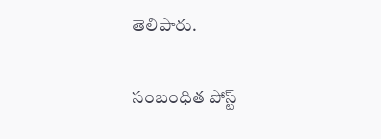తెలిపారు.

సంబంధిత పోస్ట్